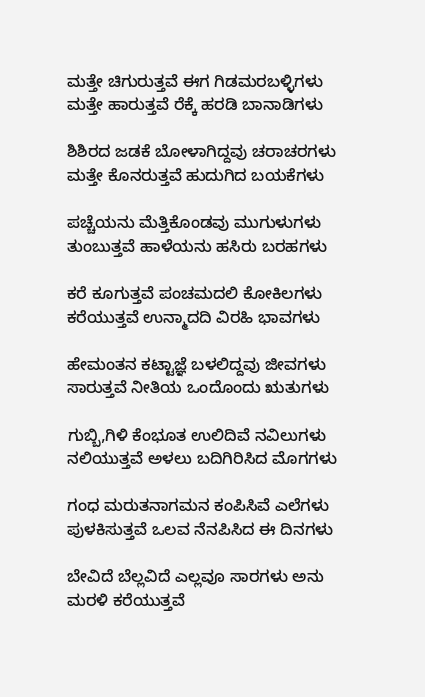ಮತ್ತೇ ಚಿಗುರುತ್ತವೆ ಈಗ ಗಿಡಮರಬಳ್ಳಿಗಳು
ಮತ್ತೇ ಹಾರುತ್ತವೆ ರೆಕ್ಕೆ ಹರಡಿ ಬಾನಾಡಿಗಳು

ಶಿಶಿರದ ಜಡಕೆ ಬೋಳಾಗಿದ್ದವು ಚರಾಚರಗಳು
ಮತ್ತೇ ಕೊನರುತ್ತವೆ ಹುದುಗಿದ ಬಯಕೆಗಳು

ಪಚ್ಚೆಯನು ಮೆತ್ತಿಕೊಂಡವು ಮುಗುಳುಗಳು
ತುಂಬುತ್ತವೆ ಹಾಳೆಯನು ಹಸಿರು ಬರಹಗಳು

ಕರೆ ಕೂಗುತ್ತವೆ ಪಂಚಮದಲಿ ಕೋಕಿಲಗಳು
ಕರೆಯುತ್ತವೆ ಉನ್ಮಾದದಿ ವಿರಹಿ ಭಾವಗಳು

ಹೇಮಂತನ ಕಟ್ಟಾಜ್ಞೆ ಬಳಲಿದ್ದವು ಜೀವಗಳು
ಸಾರುತ್ತವೆ ನೀತಿಯ ಒಂದೊಂದು ಋತುಗಳು

ಗುಬ್ಬಿ,ಗಿಳಿ ಕೆಂಭೂತ ಉಲಿದಿವೆ ನವಿಲುಗಳು
ನಲಿಯುತ್ತವೆ ಅಳಲು ಬದಿಗಿರಿಸಿದ ಮೊಗಗಳು

ಗಂಧ ಮರುತನಾಗಮನ ಕಂಪಿಸಿವೆ ಎಲೆಗಳು
ಪುಳಕಿಸುತ್ತವೆ ಒಲವ ನೆನಪಿಸಿದ ಈ ದಿನಗಳು

ಬೇವಿದೆ ಬೆಲ್ಲವಿದೆ ಎಲ್ಲವೂ ಸಾರಗಳು ಅನು
ಮರಳಿ ಕರೆಯುತ್ತವೆ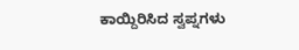ಕಾಯ್ದಿರಿಸಿದ ಸ್ವಪ್ನಗಳು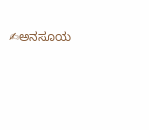✍ಅನಸೂಯ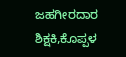ಜಹಗೀರದಾರ
ಶಿಕ್ಷಕಿ,ಕೊಪ್ಪಳ